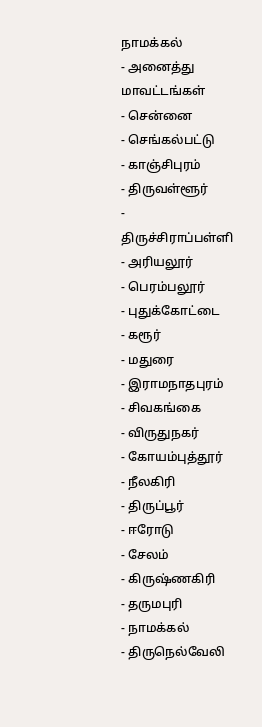நாமக்கல்
- அனைத்து மாவட்டங்கள்
- சென்னை
- செங்கல்பட்டு
- காஞ்சிபுரம்
- திருவள்ளூர்
- திருச்சிராப்பள்ளி
- அரியலூர்
- பெரம்பலூர்
- புதுக்கோட்டை
- கரூர்
- மதுரை
- இராமநாதபுரம்
- சிவகங்கை
- விருதுநகர்
- கோயம்புத்தூர்
- நீலகிரி
- திருப்பூர்
- ஈரோடு
- சேலம்
- கிருஷ்ணகிரி
- தருமபுரி
- நாமக்கல்
- திருநெல்வேலி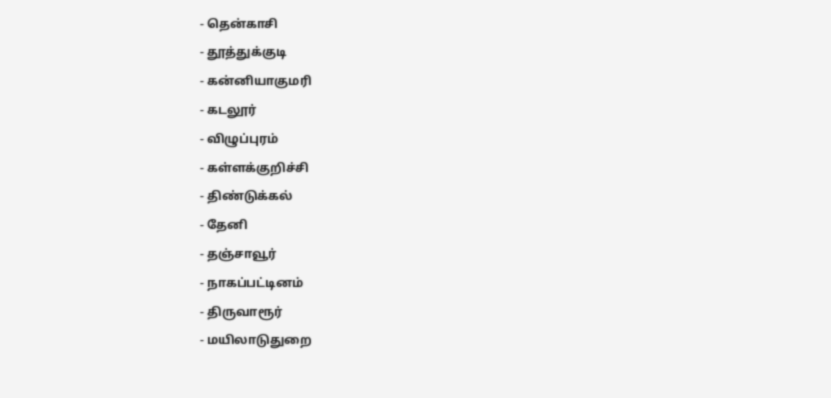- தென்காசி
- தூத்துக்குடி
- கன்னியாகுமரி
- கடலூர்
- விழுப்புரம்
- கள்ளக்குறிச்சி
- திண்டுக்கல்
- தேனி
- தஞ்சாவூர்
- நாகப்பட்டினம்
- திருவாரூர்
- மயிலாடுதுறை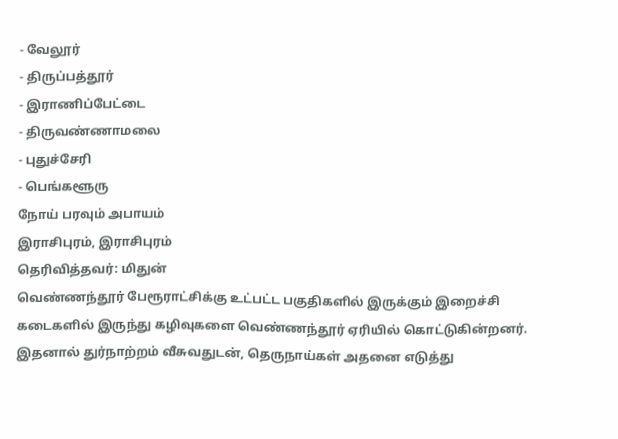- வேலூர்
- திருப்பத்தூர்
- இராணிப்பேட்டை
- திருவண்ணாமலை
- புதுச்சேரி
- பெங்களூரு
நோய் பரவும் அபாயம்
இராசிபுரம், இராசிபுரம்
தெரிவித்தவர்: மிதுன்
வெண்ணந்தூர் பேரூராட்சிக்கு உட்பட்ட பகுதிகளில் இருக்கும் இறைச்சி கடைகளில் இருந்து கழிவுகளை வெண்ணந்தூர் ஏரியில் கொட்டுகின்றனர். இதனால் துர்நாற்றம் வீசுவதுடன், தெருநாய்கள் அதனை எடுத்து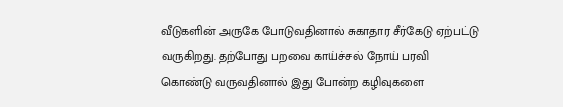வீடுகளின் அருகே போடுவதினால் சுகாதார சீர்கேடு ஏற்பட்டு வருகிறது. தற்போது பறவை காய்ச்சல் நோய் பரவி கொண்டு வருவதினால் இது போன்ற கழிவுகளை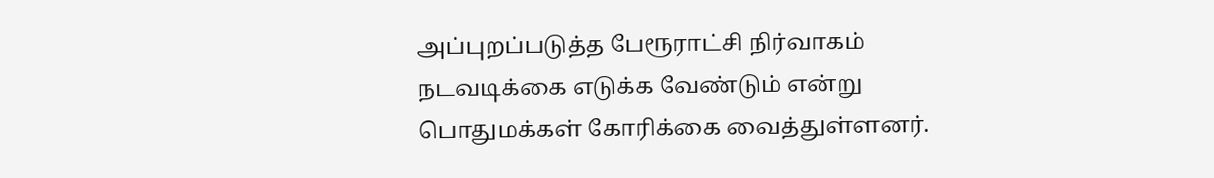அப்புறப்படுத்த பேரூராட்சி நிர்வாகம் நடவடிக்கை எடுக்க வேண்டும் என்று பொதுமக்கள் கோரிக்கை வைத்துள்ளனர்.